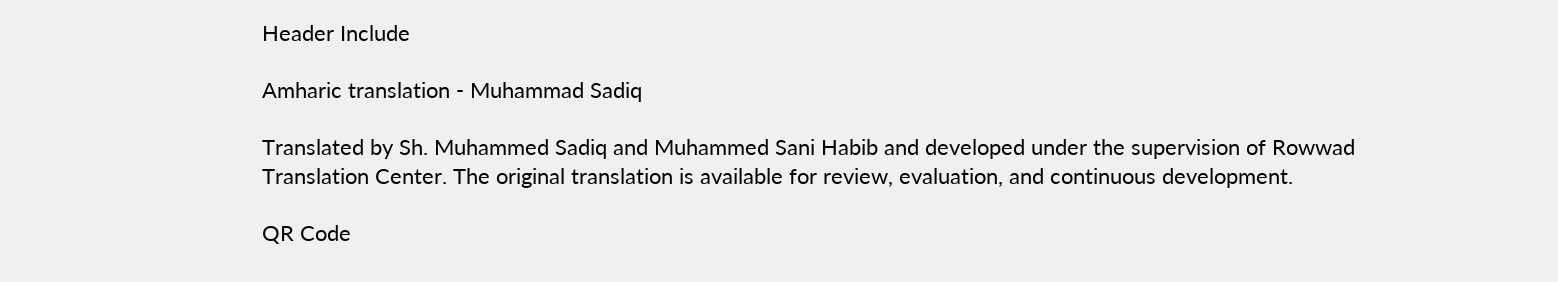Header Include

Amharic translation - Muhammad Sadiq

Translated by Sh. Muhammed Sadiq and Muhammed Sani Habib and developed under the supervision of Rowwad Translation Center. The original translation is available for review, evaluation, and continuous development.

QR Code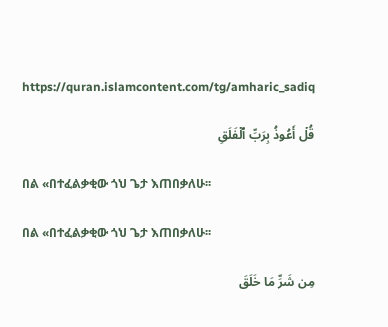https://quran.islamcontent.com/tg/amharic_sadiq

قُلۡ أَعُوذُ بِرَبِّ ٱلۡفَلَقِ

በል «በተፈልቃቂው ጎህ ጌታ እጠበቃለሁ፡፡

በል «በተፈልቃቂው ጎህ ጌታ እጠበቃለሁ፡፡

مِن شَرِّ مَا خَلَقَ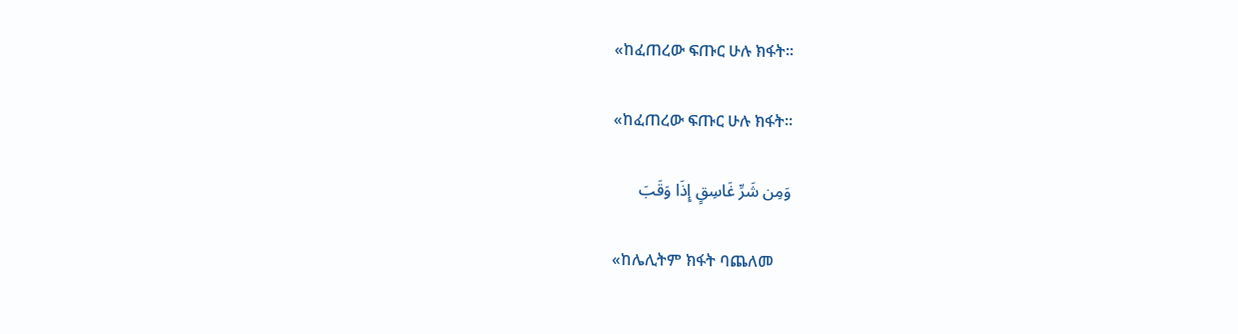«ከፈጠረው ፍጡር ሁሉ ክፋት፡፡

«ከፈጠረው ፍጡር ሁሉ ክፋት፡፡

وَمِن شَرِّ غَاسِقٍ إِذَا وَقَبَ

«ከሌሊትም ክፋት ባጨለመ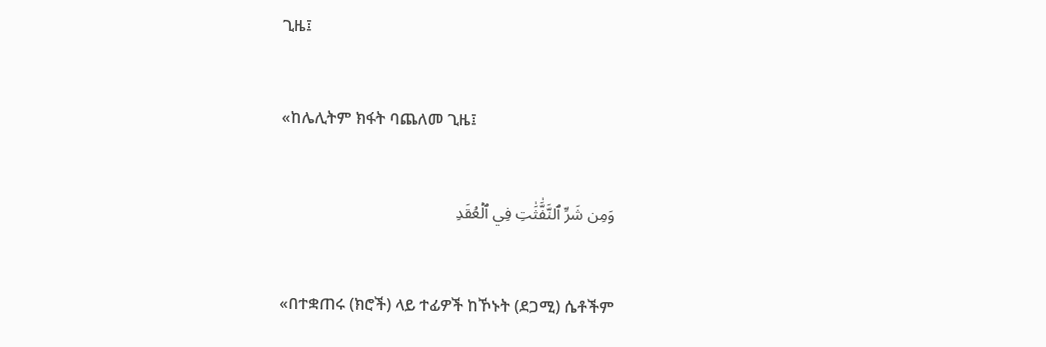ጊዜ፤

«ከሌሊትም ክፋት ባጨለመ ጊዜ፤

وَمِن شَرِّ ٱلنَّفَّٰثَٰتِ فِي ٱلۡعُقَدِ

«በተቋጠሩ (ክሮች) ላይ ተፊዎች ከኾኑት (ደጋሚ) ሴቶችም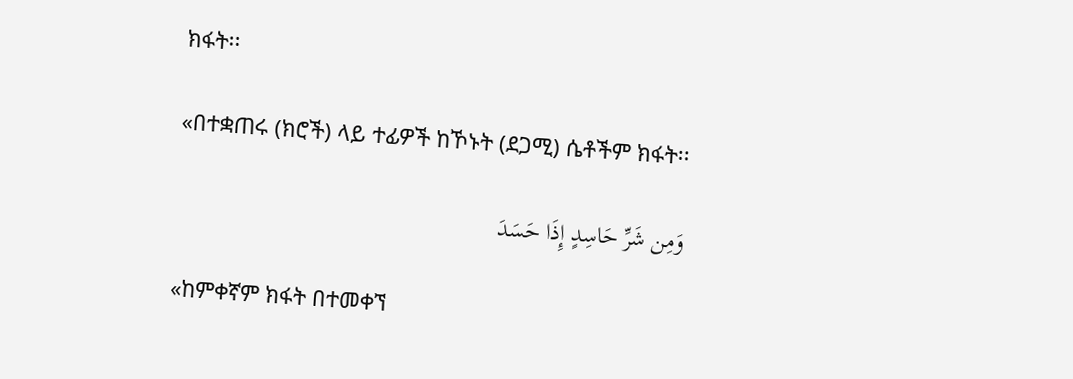ክፋት፡፡

«በተቋጠሩ (ክሮች) ላይ ተፊዎች ከኾኑት (ደጋሚ) ሴቶችም ክፋት፡፡

وَمِن شَرِّ حَاسِدٍ إِذَا حَسَدَ

«ከምቀኛም ክፋት በተመቀኘ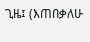ጊዜ፤ (እጠበቃለሁ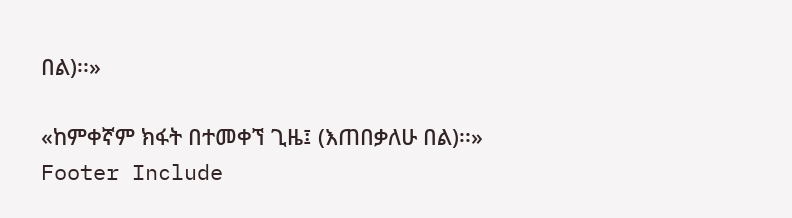በል)፡፡»

«ከምቀኛም ክፋት በተመቀኘ ጊዜ፤ (እጠበቃለሁ በል)፡፡»
Footer Include